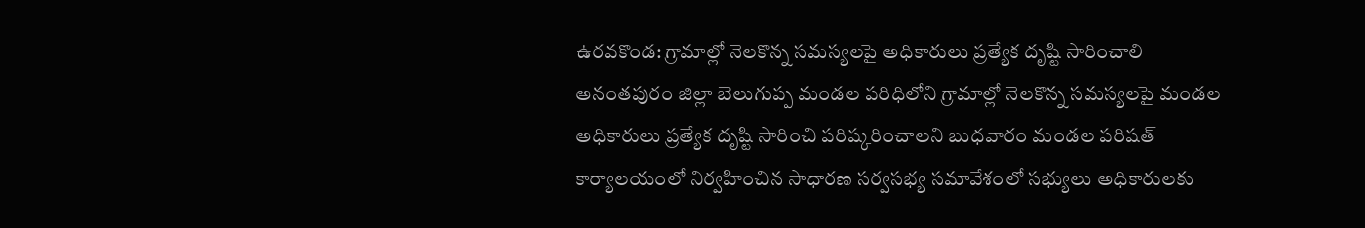ఉరవకొండ: గ్రామాల్లో నెలకొన్న సమస్యలపై అధికారులు ప్రత్యేక దృష్టి సారించాలి
అనంతపురం జిల్లా బెలుగుప్ప మండల పరిధిలోని గ్రామాల్లో నెలకొన్న సమస్యలపై మండల అధికారులు ప్రత్యేక దృష్టి సారించి పరిష్కరించాలని బుధవారం మండల పరిషత్ కార్యాలయంలో నిర్వహించిన సాధారణ సర్వసభ్య సమావేశంలో సభ్యులు అధికారులకు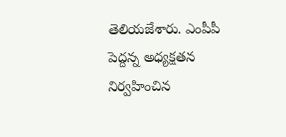తెలియజేశారు. ఎంపీపీ పెద్దన్న అధ్యక్షతన నిర్వహించిన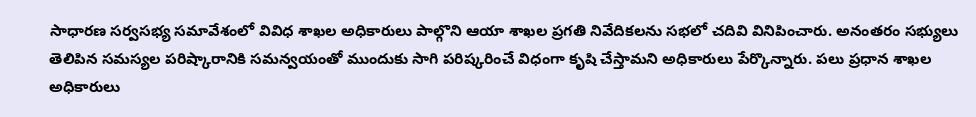సాధారణ సర్వసభ్య సమావేశంలో వివిధ శాఖల అధికారులు పాల్గొని ఆయా శాఖల ప్రగతి నివేదికలను సభలో చదివి వినిపించారు. అనంతరం సభ్యులు తెలిపిన సమస్యల పరిష్కారానికి సమన్వయంతో ముందుకు సాగి పరిష్కరించే విధంగా కృషి చేస్తామని అధికారులు పేర్కొన్నారు. పలు ప్రధాన శాఖల అధికారులు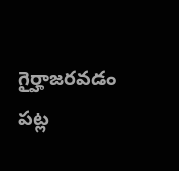గైర్హాజరవడం పట్ల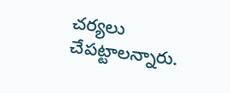చర్యలు చేపట్టాలన్నారు.